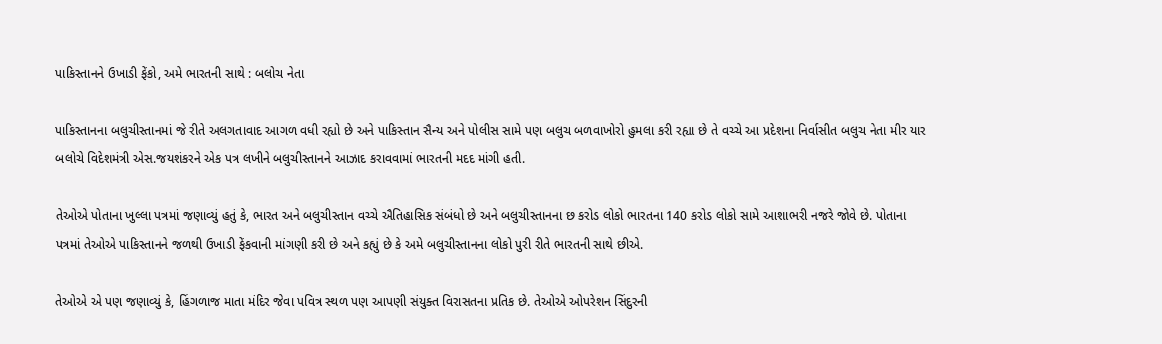પાકિસ્તાનને ઉખાડી ફેંકો, અમે ભારતની સાથે : બલોચ નેતા

પાકિસ્તાનના બલુચીસ્તાનમાં જે રીતે અલગતાવાદ આગળ વધી રહ્યો છે અને પાકિસ્તાન સૈન્ય અને પોલીસ સામે પણ બલુચ બળવાખોરો હુમલા કરી રહ્યા છે તે વચ્ચે આ પ્રદેશના નિર્વાસીત બલુચ નેતા મીર યાર બલોચે વિદેશમંત્રી એસ.જયશંકરને એક પત્ર લખીને બલુચીસ્તાનને આઝાદ કરાવવામાં ભારતની મદદ માંગી હતી.

તેઓએ પોતાના ખુલ્લા પત્રમાં જણાવ્યું હતું કે, ભારત અને બલુચીસ્તાન વચ્ચે ઐતિહાસિક સંબંધો છે અને બલુચીસ્તાનના છ કરોડ લોકો ભારતના 140 કરોડ લોકો સામે આશાભરી નજરે જોવે છે. પોતાના પત્રમાં તેઓએ પાકિસ્તાનને જળથી ઉખાડી ફેંકવાની માંગણી કરી છે અને કહ્યું છે કે અમે બલુચીસ્તાનના લોકો પુરી રીતે ભારતની સાથે છીએ.

તેઓએ એ પણ જણાવ્યું કે, હિંગળાજ માતા મંદિર જેવા પવિત્ર સ્થળ પણ આપણી સંયુક્ત વિરાસતના પ્રતિક છે. તેઓએ ઓપરેશન સિંદુરની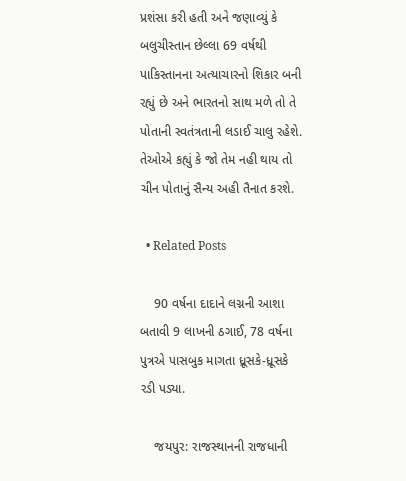પ્રશંસા કરી હતી અને જણાવ્યું કે બલુચીસ્તાન છેલ્લા 69 વર્ષથી પાકિસ્તાનના અત્યાચારનો શિકાર બની રહ્યું છે અને ભારતનો સાથ મળે તો તે પોતાની સ્વતંત્રતાની લડાઈ ચાલુ રહેશે. તેઓએ કહ્યું કે જો તેમ નહી થાય તો ચીન પોતાનું સૈન્ય અહી તૈનાત કરશે.

  • Related Posts

    90 વર્ષના દાદાને લગ્નની આશા બતાવી 9 લાખની ઠગાઈ, 78 વર્ષના પુત્રએ પાસબુક માગતા ધ્રૂસકે-ધ્રૂસકે રડી પડ્યા.

    જયપુર: રાજસ્થાનની રાજધાની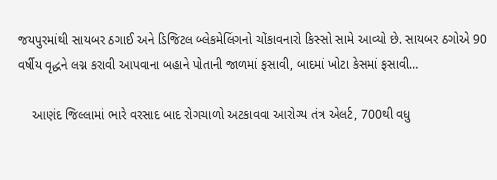જયપુરમાંથી સાયબર ઠગાઈ અને ડિજિટલ બ્લેકમેલિંગનો ચોંકાવનારો કિસ્સો સામે આવ્યો છે. સાયબર ઠગોએ 90 વર્ષીય વૃદ્ધને લગ્ન કરાવી આપવાના બહાને પોતાની જાળમાં ફસાવી, બાદમાં ખોટા કેસમાં ફસાવી…

    આણંદ જિલ્લામાં ભારે વરસાદ બાદ રોગચાળો અટકાવવા આરોગ્ય તંત્ર એલર્ટ, 700થી વધુ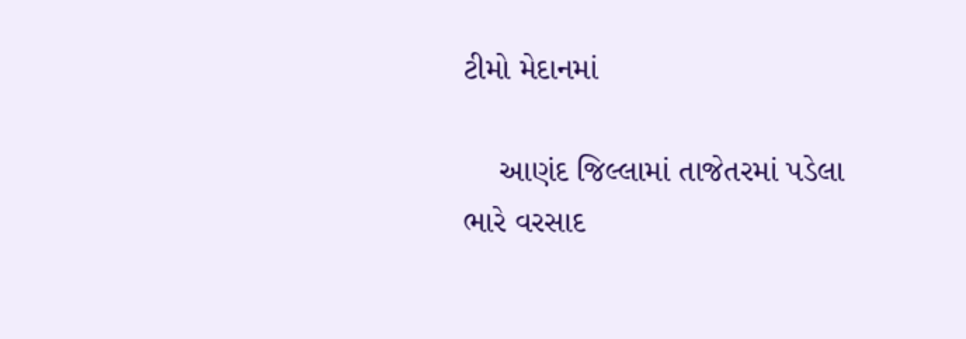ટીમો મેદાનમાં

    આણંદ જિલ્લામાં તાજેતરમાં પડેલા ભારે વરસાદ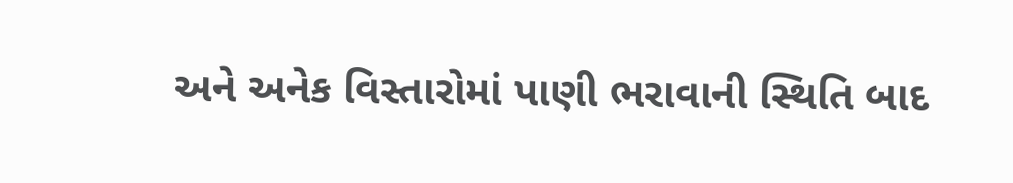અને અનેક વિસ્તારોમાં પાણી ભરાવાની સ્થિતિ બાદ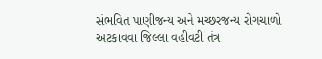સંભવિત પાણીજન્ય અને મચ્છરજન્ય રોગચાળો અટકાવવા જિલ્લા વહીવટી તંત્ર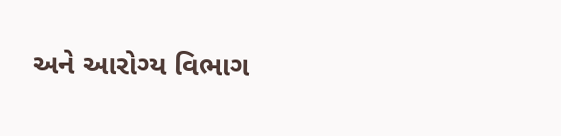અને આરોગ્ય વિભાગ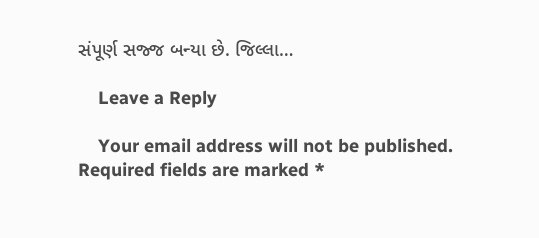સંપૂર્ણ સજ્જ બન્યા છે. જિલ્લા…

    Leave a Reply

    Your email address will not be published. Required fields are marked *